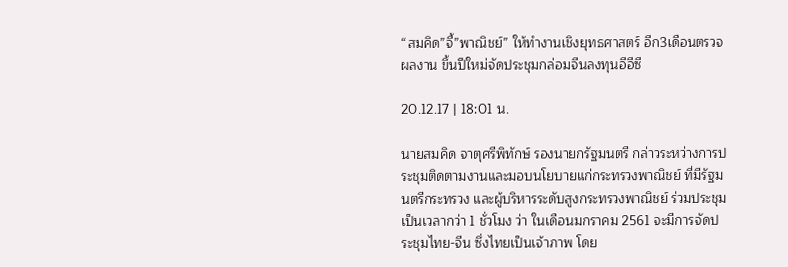“สมคิด”จี้”พาณิชย์” ให้ทำงานเชิงยุทธศาสตร์ อีก3เดือนตรวจผลงาน ขึ้นปีใหม่จัดประชุมกล่อมจีนลงทุนอีอีซี

20.12.17 | 18:01 น.

นายสมคิด จาตุศรีพิทักษ์ รองนายกรัฐมนตรี กล่าวระหว่างการประชุมติดตามงานและมอบนโยบายแก่กระทรวงพาณิชย์ ที่มีรัฐมนตรีกระทรวง และผู้บริหารระดับสูงกระทรวงพาณิชย์ ร่วมประชุม เป็นเวลากว่า 1 ชั่วโมง ว่า ในเดือนมกราคม 2561 จะมีการจัดประชุมไทย-จีน ซึ่งไทยเป็นเจ้าภาพ โดย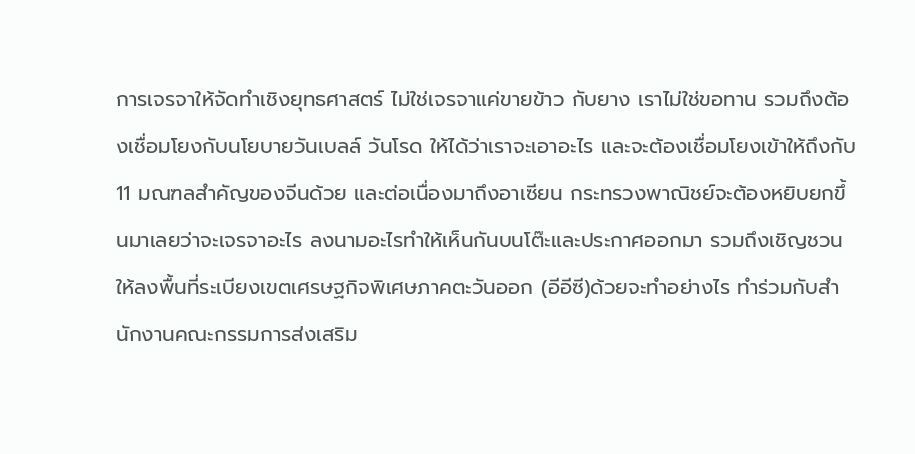การเจรจาให้จัดทำเชิงยุทธศาสตร์ ไม่ใช่เจรจาแค่ขายข้าว กับยาง เราไม่ใช่ขอทาน รวมถึงต้องเชื่อมโยงกับนโยบายวันเบลล์ วันโรด ให้ได้ว่าเราจะเอาอะไร และจะต้องเชื่อมโยงเข้าให้ถึงกับ 11 มณฑลสำคัญของจีนด้วย และต่อเนื่องมาถึงอาเซียน กระทรวงพาณิชย์จะต้องหยิบยกขึ้นมาเลยว่าจะเจรจาอะไร ลงนามอะไรทำให้เห็นกันบนโต๊ะและประกาศออกมา รวมถึงเชิญชวนให้ลงพื้นที่ระเบียงเขตเศรษฐกิจพิเศษภาคตะวันออก (อีอีซี)ด้วยจะทำอย่างไร ทำร่วมกับสำนักงานคณะกรรมการส่งเสริม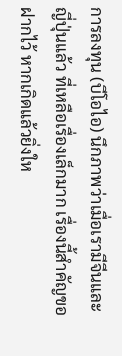การลงทุน (บีโอไอ) นึกภาพว่าเมื่อเรามีจีนและญี่ปุ่นแล้ว ที่เหลือเรื่องเล็กมาก เรื่องนี้สำคัญขอฝากไว้ หากเกิดแล้วยิ่งให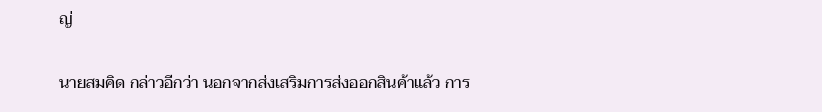ญ่


นายสมคิด กล่าวอีกว่า นอกจากส่งเสริมการส่งออกสินค้าแล้ว การ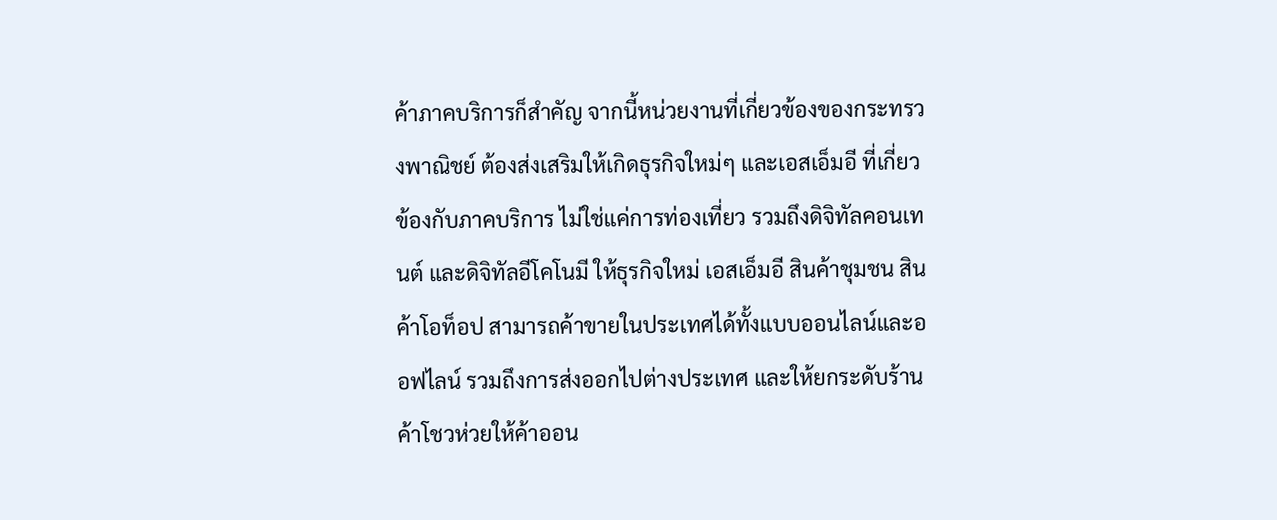ค้าภาคบริการก็สำคัญ จากนี้หน่วยงานที่เกี่ยวข้องของกระทรวงพาณิชย์ ต้องส่งเสริมให้เกิดธุรกิจใหม่ๆ และเอสเอ็มอี ที่เกี่ยวข้องกับภาคบริการ ไม่ใช่แค่การท่องเที่ยว รวมถึงดิจิทัลคอนเทนต์ และดิจิทัลอีโคโนมี ให้ธุรกิจใหม่ เอสเอ็มอี สินค้าชุมชน สินค้าโอท็อป สามารถค้าขายในประเทศได้ทั้งแบบออนไลน์และออฟไลน์ รวมถึงการส่งออกไปต่างประเทศ และให้ยกระดับร้านค้าโชวห่วยให้ค้าออน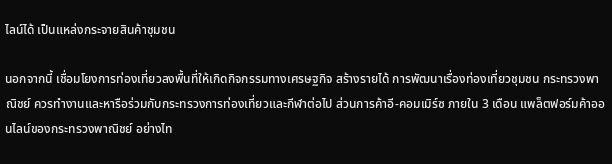ไลน์ได้ เป็นแหล่งกระจายสินค้าชุมชน

นอกจากนี้ เชื่อมโยงการท่องเที่ยวลงพื้นที่ให้เกิดกิจกรรมทางเศรษฐกิจ สร้างรายได้ การพัฒนาเรื่องท่องเที่ยวชุมชน กระทรวงพาณิชย์ ควรทำงานและหารือร่วมกับกระทรวงการท่องเที่ยวและกีฬาต่อไป ส่วนการค้าอี-คอมเมิร์ซ ภายใน 3 เดือน แพล็ตฟอร์มค้าออนไลน์ของกระทรวงพาณิชย์ อย่างไท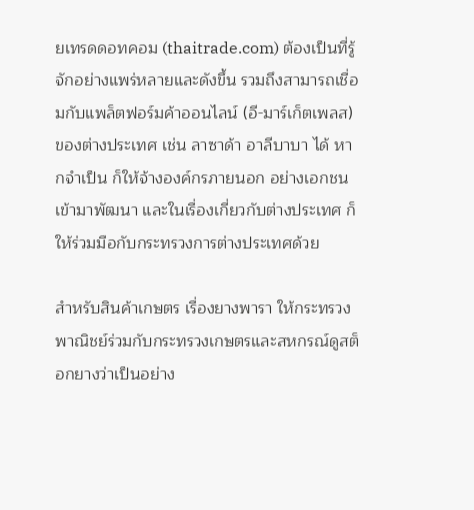ยเทรดดอทคอม (thaitrade.com) ต้องเป็นที่รู้จักอย่างแพร่หลายและดังขึ้น รวมถึงสามารถเชื่อมกับแพล็ตฟอร์มค้าออนไลน์ (อี-มาร์เก็ตเพลส)ของต่างประเทศ เช่น ลาซาด้า อาลีบาบา ได้ หากจำเป็น ก็ให้จ้างองค์กรภายนอก อย่างเอกชนเข้ามาพัฒนา และในเรื่องเกี่ยวกับต่างประเทศ ก็ให้ร่วมมือกับกระทรวงการต่างประเทศด้วย

สำหรับสินค้าเกษตร เรื่องยางพารา ให้กระทรวงพาณิชย์ร่วมกับกระทรวงเกษตรและสหกรณ์ดูสต็อกยางว่าเป็นอย่าง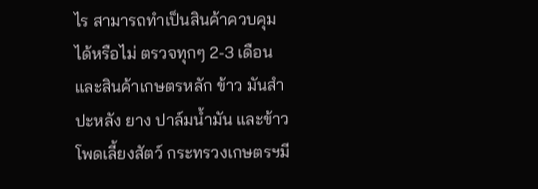ไร สามารถทำเป็นสินค้าควบคุมได้หรือไม่ ตรวจทุกๆ 2-3 เดือน และสินค้าเกษตรหลัก ข้าว มันสำปะหลัง ยาง ปาล์มน้ำมัน และข้าวโพดเลี้ยงสัตว์ กระทรวงเกษตรฯมี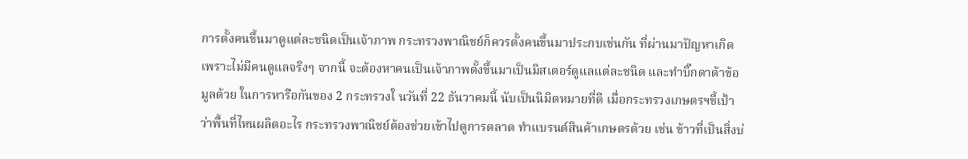การตั้งคนขึ้นมาดูแต่ละชนิดเป็นเจ้าภาพ กระทรวงพาณิชย์ก็ควรตั้งคนขึ้นมาประกบเช่นกัน ที่ผ่านมาปัญหาเกิดเพราะไม่มีคนดูแลจริงๆ จากนี้ จะต้องหาคนเป็นเจ้าภาพตั้งขึ้นมาเป็นมิสเตอร์ดูแลแต่ละชนิด และทำบิ๊กดาต้าข้อมูลด้วย ในการหารือกันของ 2 กระทรวงใ นวันที่ 22 ธันวาคมนี้ นับเป็นนิมิตหมายที่ดี เมื่อกระทรวงเกษตรฯชี้เป้าว่าพื้นที่ไหนผลิตอะไร กระทรวงพาณิชย์ต้องช่วยเข้าไปดูการตลาด ทำแบรนด์สินค้าเกษตรด้วย เช่น ข้าวที่เป็นสิ่งบ่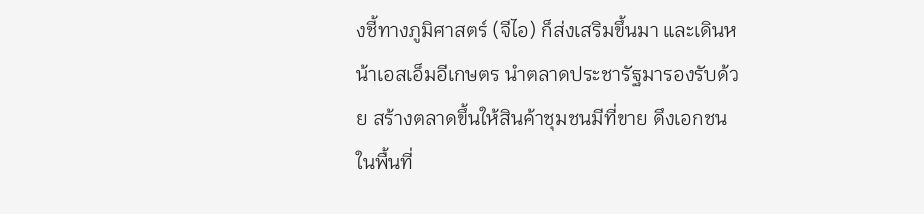งชี้ทางภูมิศาสตร์ (จีไอ) ก็ส่งเสริมขึ้นมา และเดินหน้าเอสเอ็มอีเกษตร นำตลาดประชารัฐมารองรับด้วย สร้างตลาดขึ้นให้สินค้าชุมชนมีที่ขาย ดึงเอกชนในพื้นที่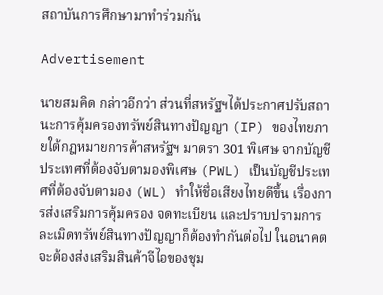สถาบันการศึกษามาทำร่วมกัน

Advertisement

นายสมคิด กล่าวอีกว่า ส่วนที่สหรัฐฯได้ประกาศปรับสถานะการคุ้มครองทรัพย์สินทางปัญญา (IP) ของไทยภายใต้กฎหมายการค้าสหรัฐฯ มาตรา 301 พิเศษ จากบัญชีประเทศที่ต้องจับตามองพิเศษ (PWL) เป็นบัญชีประเทศที่ต้องจับตามอง (WL) ทำให้ชื่อเสียงไทยดีขึ้น เรื่องการส่งเสริมการคุ้มครอง จดทะเบียน และปราบปรามการละเมิดทรัพย์สินทางปัญญาก็ต้องทำกันต่อไป ในอนาคตจะต้องส่งเสริมสินค้าจีไอของชุม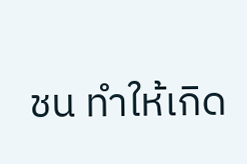ชน ทำให้เกิด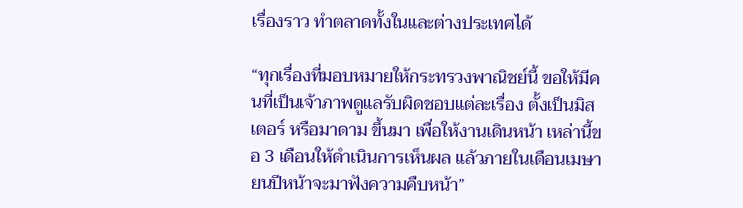เรื่องราว ทำตลาดทั้งในและต่างประเทศได้

“ทุกเรื่องที่มอบหมายให้กระทรวงพาณิชย์นี้ ขอให้มีคนที่เป็นเจ้าภาพดูแลรับผิดชอบแต่ละเรื่อง ตั้งเป็นมิสเตอร์ หรือมาดาม ขึ้นมา เพื่อให้งานเดินหน้า เหล่านี้ขอ 3 เดือนให้ดำเนินการเห็นผล แล้วภายในเดือนเมษายนปีหน้าจะมาฟังความคืบหน้า”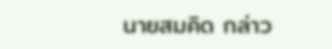นายสมคิด กล่าว